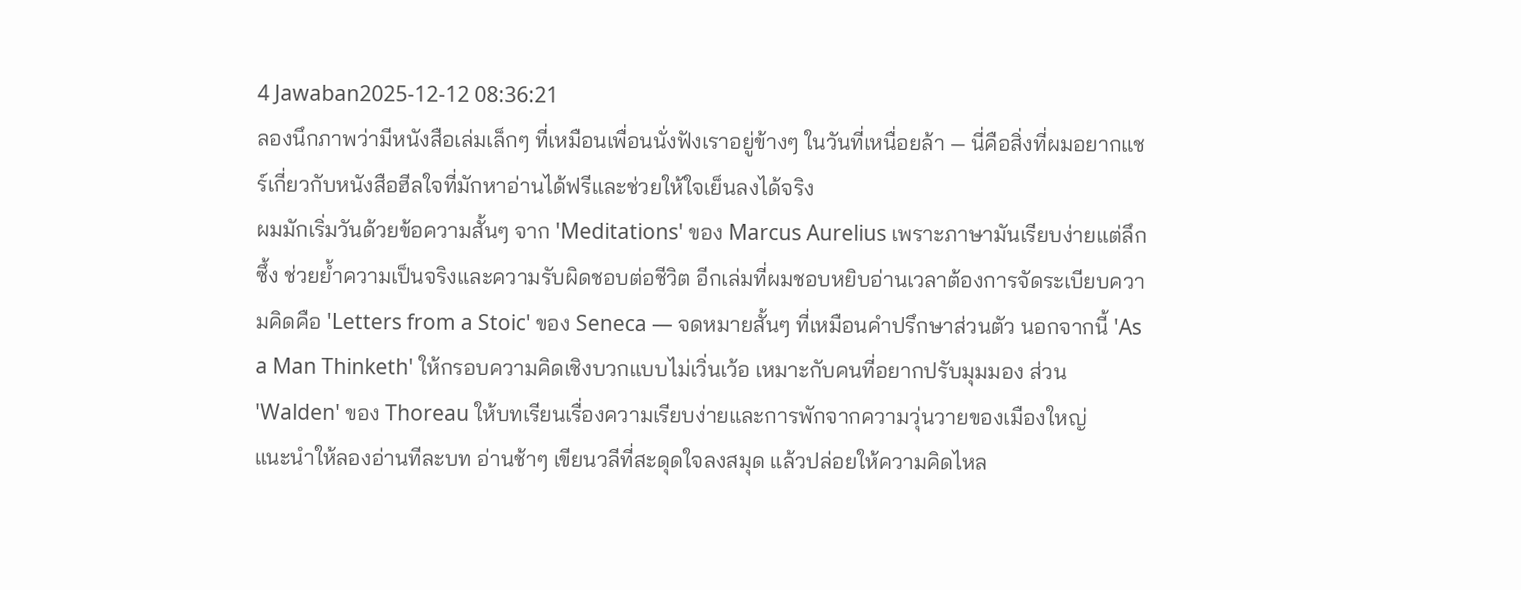4 Jawaban2025-12-12 08:36:21
ลองนึกภาพว่ามีหนังสือเล่มเล็กๆ ที่เหมือนเพื่อนนั่งฟังเราอยู่ข้างๆ ในวันที่เหนื่อยล้า — นี่คือสิ่งที่ผมอยากแชร์เกี่ยวกับหนังสือฮีลใจที่มักหาอ่านได้ฟรีและช่วยให้ใจเย็นลงได้จริง
ผมมักเริ่มวันด้วยข้อความสั้นๆ จาก 'Meditations' ของ Marcus Aurelius เพราะภาษามันเรียบง่ายแต่ลึกซึ้ง ช่วยย้ำความเป็นจริงและความรับผิดชอบต่อชีวิต อีกเล่มที่ผมชอบหยิบอ่านเวลาต้องการจัดระเบียบความคิดคือ 'Letters from a Stoic' ของ Seneca — จดหมายสั้นๆ ที่เหมือนคำปรึกษาส่วนตัว นอกจากนี้ 'As a Man Thinketh' ให้กรอบความคิดเชิงบวกแบบไม่เวิ่นเว้อ เหมาะกับคนที่อยากปรับมุมมอง ส่วน 'Walden' ของ Thoreau ให้บทเรียนเรื่องความเรียบง่ายและการพักจากความวุ่นวายของเมืองใหญ่
แนะนำให้ลองอ่านทีละบท อ่านช้าๆ เขียนวลีที่สะดุดใจลงสมุด แล้วปล่อยให้ความคิดไหล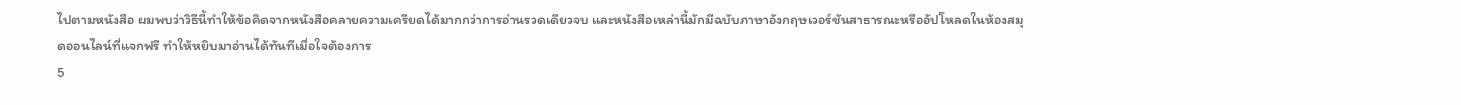ไปตามหนังสือ ผมพบว่าวิธีนี้ทำให้ข้อคิดจากหนังสือคลายความเครียดได้มากกว่าการอ่านรวดเดียวจบ และหนังสือเหล่านี้มักมีฉบับภาษาอังกฤษเวอร์ชันสาธารณะหรืออัปโหลดในห้องสมุดออนไลน์ที่แจกฟรี ทำให้หยิบมาอ่านได้ทันทีเมื่อใจต้องการ
5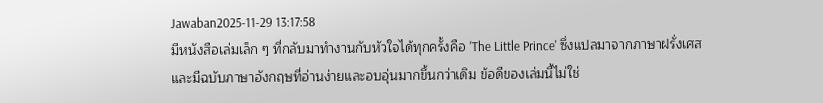Jawaban2025-11-29 13:17:58
มีหนังสือเล่มเล็ก ๆ ที่กลับมาทำงานกับหัวใจได้ทุกครั้งคือ 'The Little Prince' ซึ่งแปลมาจากภาษาฝรั่งเศสและมีฉบับภาษาอังกฤษที่อ่านง่ายและอบอุ่นมากขึ้นกว่าเดิม ข้อดีของเล่มนี้ไม่ใช่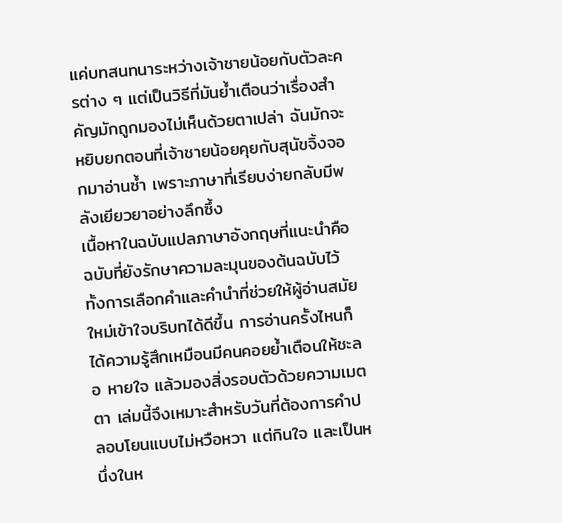แค่บทสนทนาระหว่างเจ้าชายน้อยกับตัวละครต่าง ๆ แต่เป็นวิธีที่มันย้ำเตือนว่าเรื่องสำคัญมักถูกมองไม่เห็นด้วยตาเปล่า ฉันมักจะหยิบยกตอนที่เจ้าชายน้อยคุยกับสุนัขจิ้งจอกมาอ่านซ้ำ เพราะภาษาที่เรียบง่ายกลับมีพลังเยียวยาอย่างลึกซึ้ง
เนื้อหาในฉบับแปลภาษาอังกฤษที่แนะนำคือฉบับที่ยังรักษาความละมุนของต้นฉบับไว้ ทั้งการเลือกคำและคำนำที่ช่วยให้ผู้อ่านสมัยใหม่เข้าใจบริบทได้ดีขึ้น การอ่านครั้งไหนก็ได้ความรู้สึกเหมือนมีคนคอยย้ำเตือนให้ชะลอ หายใจ แล้วมองสิ่งรอบตัวด้วยความเมตตา เล่มนี้จึงเหมาะสำหรับวันที่ต้องการคำปลอบโยนแบบไม่หวือหวา แต่กินใจ และเป็นหนึ่งในห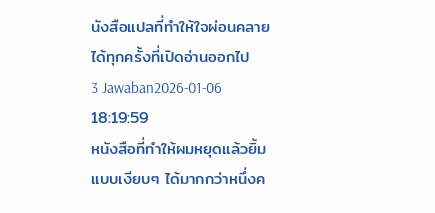นังสือแปลที่ทำให้ใจผ่อนคลายได้ทุกครั้งที่เปิดอ่านออกไป
3 Jawaban2026-01-06 18:19:59
หนังสือที่ทำให้ผมหยุดแล้วยิ้มแบบเงียบๆ ได้มากกว่าหนึ่งค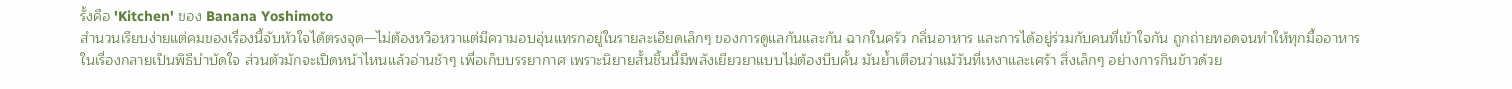รั้งคือ 'Kitchen' ของ Banana Yoshimoto
สำนวนเรียบง่ายแต่คมของเรื่องนี้จับหัวใจได้ตรงจุด—ไม่ต้องหวือหวาแต่มีความอบอุ่นแทรกอยู่ในรายละเอียดเล็กๆ ของการดูแลกันและกัน ฉากในครัว กลิ่นอาหาร และการได้อยู่ร่วมกับคนที่เข้าใจกัน ถูกถ่ายทอดจนทำให้ทุกมื้ออาหารในเรื่องกลายเป็นพิธีบำบัดใจ ส่วนตัวมักจะเปิดหน้าไหนแล้วอ่านช้าๆ เพื่อเก็บบรรยากาศ เพราะนิยายสั้นชิ้นนี้มีพลังเยียวยาแบบไม่ต้องบีบคั้น มันย้ำเตือนว่าแม้วันที่เหงาและเศร้า สิ่งเล็กๆ อย่างการกินข้าวด้วย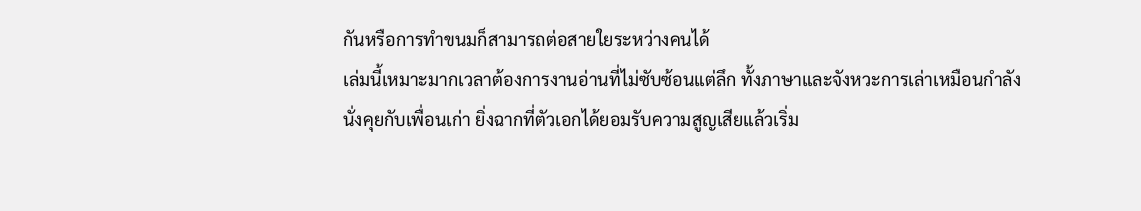กันหรือการทำขนมก็สามารถต่อสายใยระหว่างคนได้
เล่มนี้เหมาะมากเวลาต้องการงานอ่านที่ไม่ซับซ้อนแต่ลึก ทั้งภาษาและจังหวะการเล่าเหมือนกำลังนั่งคุยกับเพื่อนเก่า ยิ่งฉากที่ตัวเอกได้ยอมรับความสูญเสียแล้วเริ่ม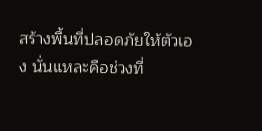สร้างพื้นที่ปลอดภัยให้ตัวเอง นั่นแหละคือช่วงที่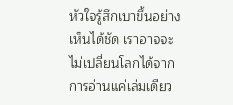หัวใจรู้สึกเบาขึ้นอย่างเห็นได้ชัด เราอาจจะไม่เปลี่ยนโลกได้จากการอ่านแค่เล่มเดียว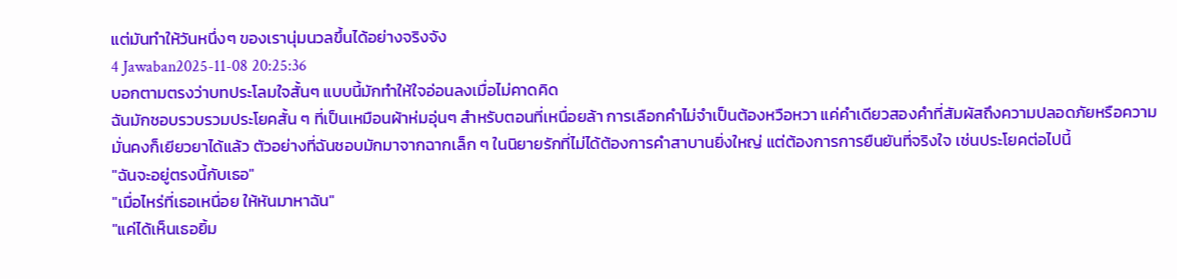แต่มันทำให้วันหนึ่งๆ ของเรานุ่มนวลขึ้นได้อย่างจริงจัง
4 Jawaban2025-11-08 20:25:36
บอกตามตรงว่าบทประโลมใจสั้นๆ แบบนี้มักทำให้ใจอ่อนลงเมื่อไม่คาดคิด
ฉันมักชอบรวบรวมประโยคสั้น ๆ ที่เป็นเหมือนผ้าห่มอุ่นๆ สำหรับตอนที่เหนื่อยล้า การเลือกคำไม่จำเป็นต้องหวือหวา แค่คำเดียวสองคำที่สัมผัสถึงความปลอดภัยหรือความมั่นคงก็เยียวยาได้แล้ว ตัวอย่างที่ฉันชอบมักมาจากฉากเล็ก ๆ ในนิยายรักที่ไม่ได้ต้องการคำสาบานยิ่งใหญ่ แต่ต้องการการยืนยันที่จริงใจ เช่นประโยคต่อไปนี้
"ฉันจะอยู่ตรงนี้กับเธอ"
"เมื่อไหร่ที่เธอเหนื่อย ให้หันมาหาฉัน"
"แค่ได้เห็นเธอยิ้ม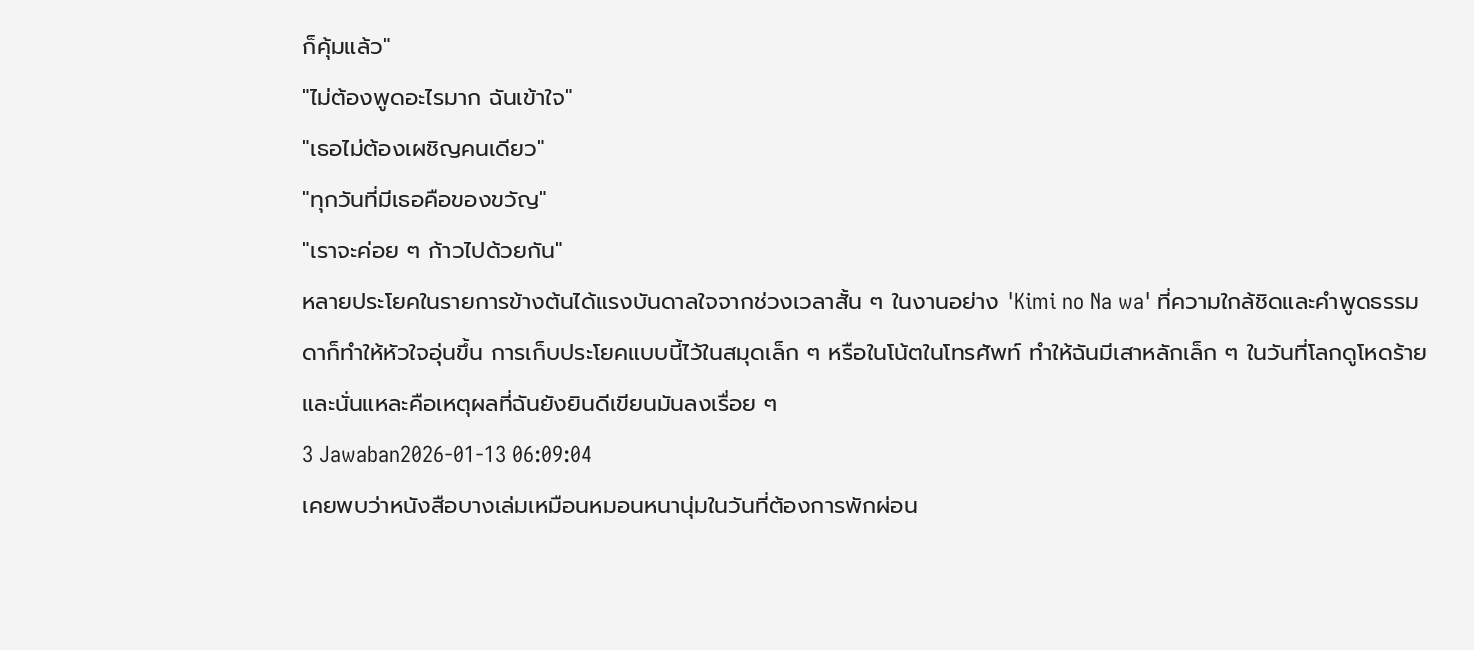ก็คุ้มแล้ว"
"ไม่ต้องพูดอะไรมาก ฉันเข้าใจ"
"เธอไม่ต้องเผชิญคนเดียว"
"ทุกวันที่มีเธอคือของขวัญ"
"เราจะค่อย ๆ ก้าวไปด้วยกัน"
หลายประโยคในรายการข้างต้นได้แรงบันดาลใจจากช่วงเวลาสั้น ๆ ในงานอย่าง 'Kimi no Na wa' ที่ความใกล้ชิดและคำพูดธรรมดาก็ทำให้หัวใจอุ่นขึ้น การเก็บประโยคแบบนี้ไว้ในสมุดเล็ก ๆ หรือในโน้ตในโทรศัพท์ ทำให้ฉันมีเสาหลักเล็ก ๆ ในวันที่โลกดูโหดร้าย และนั่นแหละคือเหตุผลที่ฉันยังยินดีเขียนมันลงเรื่อย ๆ
3 Jawaban2026-01-13 06:09:04
เคยพบว่าหนังสือบางเล่มเหมือนหมอนหนานุ่มในวันที่ต้องการพักผ่อน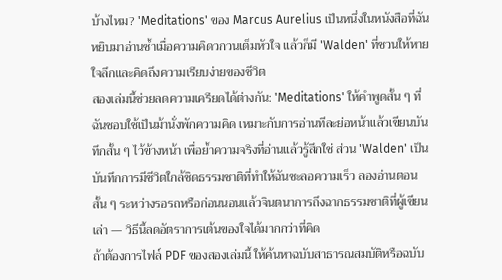บ้างไหม? 'Meditations' ของ Marcus Aurelius เป็นหนึ่งในหนังสือที่ฉันหยิบมาอ่านซ้ำเมื่อความคิดวกวนเต็มหัวใจ แล้วก็มี 'Walden' ที่ชวนให้หายใจลึกและคิดถึงความเรียบง่ายของชีวิต
สองเล่มนี้ช่วยลดความเครียดได้ต่างกัน: 'Meditations' ให้คำพูดสั้น ๆ ที่ฉันชอบใช้เป็นม้านั่งพักความคิด เหมาะกับการอ่านทีละย่อหน้าแล้วเขียนบันทึกสั้น ๆ ไว้ข้างหน้า เพื่อย้ำความจริงที่อ่านแล้วรู้สึกใช่ ส่วน 'Walden' เป็นบันทึกการมีชีวิตใกล้ชิดธรรมชาติที่ทำให้ฉันชะลอความเร็ว ลองอ่านตอนสั้น ๆ ระหว่างรอรถหรือก่อนนอนแล้วจินตนาการถึงฉากธรรมชาติที่ผู้เขียนเล่า — วิธีนี้ลดอัตราการเต้นของใจได้มากกว่าที่คิด
ถ้าต้องการไฟล์ PDF ของสองเล่มนี้ ให้ค้นหาฉบับสาธารณสมบัติหรือฉบับ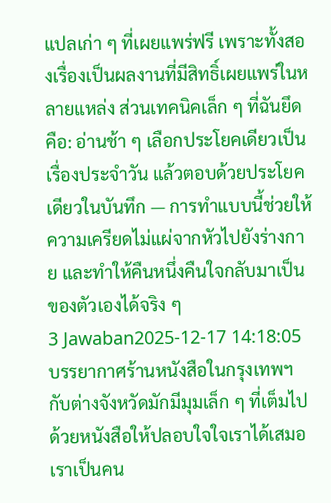แปลเก่า ๆ ที่เผยแพร่ฟรี เพราะทั้งสองเรื่องเป็นผลงานที่มีสิทธิ์เผยแพร่ในหลายแหล่ง ส่วนเทคนิคเล็ก ๆ ที่ฉันยึดคือ: อ่านช้า ๆ เลือกประโยคเดียวเป็นเรื่องประจำวัน แล้วตอบด้วยประโยคเดียวในบันทึก — การทำแบบนี้ช่วยให้ความเครียดไม่แผ่จากหัวไปยังร่างกาย และทำให้คืนหนึ่งคืนใจกลับมาเป็นของตัวเองได้จริง ๆ
3 Jawaban2025-12-17 14:18:05
บรรยากาศร้านหนังสือในกรุงเทพฯ กับต่างจังหวัดมักมีมุมเล็ก ๆ ที่เต็มไปด้วยหนังสือให้ปลอบใจใจเราได้เสมอ
เราเป็นคน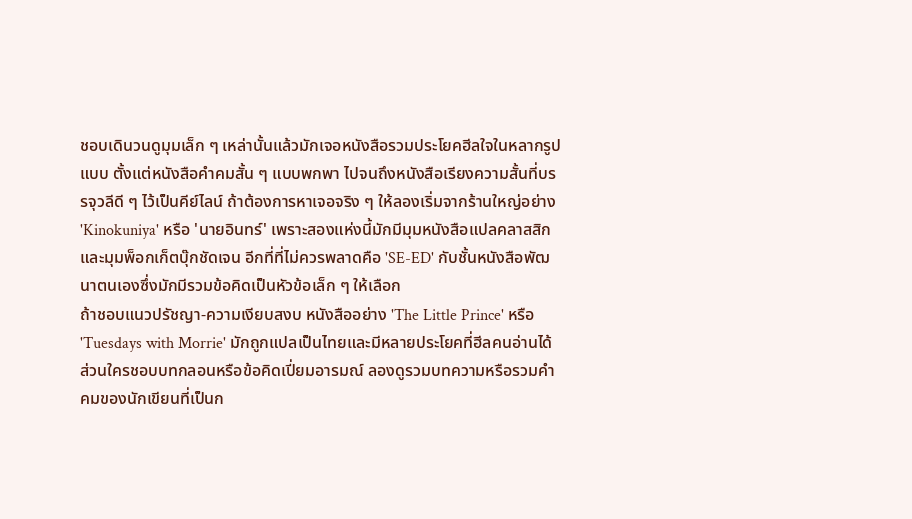ชอบเดินวนดูมุมเล็ก ๆ เหล่านั้นแล้วมักเจอหนังสือรวมประโยคฮีลใจในหลากรูปแบบ ตั้งแต่หนังสือคำคมสั้น ๆ แบบพกพา ไปจนถึงหนังสือเรียงความสั้นที่บรรจุวลีดี ๆ ไว้เป็นคีย์ไลน์ ถ้าต้องการหาเจอจริง ๆ ให้ลองเริ่มจากร้านใหญ่อย่าง 'Kinokuniya' หรือ 'นายอินทร์' เพราะสองแห่งนี้มักมีมุมหนังสือแปลคลาสสิกและมุมพ็อกเก็ตบุ๊กชัดเจน อีกที่ที่ไม่ควรพลาดคือ 'SE-ED' กับชั้นหนังสือพัฒนาตนเองซึ่งมักมีรวมข้อคิดเป็นหัวข้อเล็ก ๆ ให้เลือก
ถ้าชอบแนวปรัชญา-ความเงียบสงบ หนังสืออย่าง 'The Little Prince' หรือ 'Tuesdays with Morrie' มักถูกแปลเป็นไทยและมีหลายประโยคที่ฮีลคนอ่านได้ ส่วนใครชอบบทกลอนหรือข้อคิดเปี่ยมอารมณ์ ลองดูรวมบทความหรือรวมคำคมของนักเขียนที่เป็นก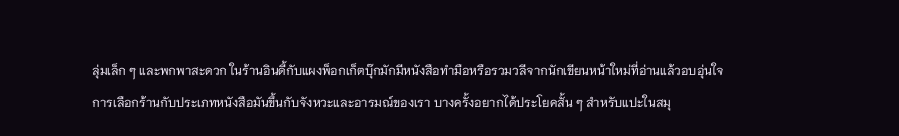ลุ่มเล็ก ๆ และพกพาสะดวก ในร้านอินดี้กับแผงพ็อกเก็ตบุ๊กมักมีหนังสือทำมือหรือรวมวลีจากนักเขียนหน้าใหม่ที่อ่านแล้วอบอุ่นใจ
การเลือกร้านกับประเภทหนังสือมันขึ้นกับจังหวะและอารมณ์ของเรา บางครั้งอยากได้ประโยคสั้น ๆ สำหรับแปะในสมุ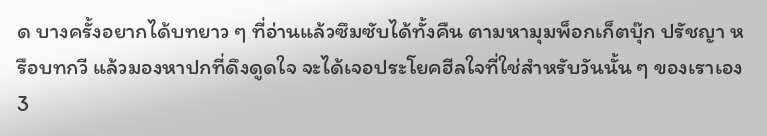ด บางครั้งอยากได้บทยาว ๆ ที่อ่านแล้วซึมซับได้ทั้งคืน ตามหามุมพ็อกเก็ตบุ๊ก ปรัชญา หรือบทกวี แล้วมองหาปกที่ดึงดูดใจ จะได้เจอประโยคฮีลใจที่ใช่สำหรับวันนั้น ๆ ของเราเอง
3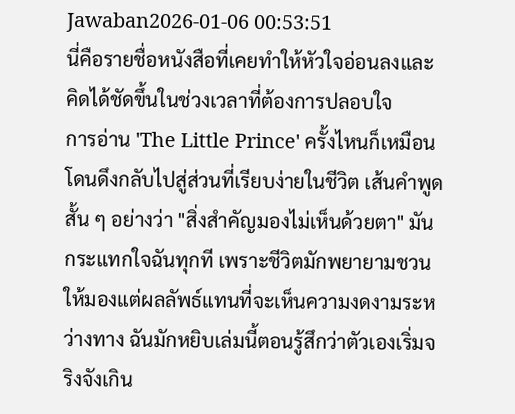Jawaban2026-01-06 00:53:51
นี่คือรายชื่อหนังสือที่เคยทำให้หัวใจอ่อนลงและคิดได้ชัดขึ้นในช่วงเวลาที่ต้องการปลอบใจ
การอ่าน 'The Little Prince' ครั้งไหนก็เหมือนโดนดึงกลับไปสู่ส่วนที่เรียบง่ายในชีวิต เส้นคำพูดสั้น ๆ อย่างว่า "สิ่งสำคัญมองไม่เห็นด้วยตา" มันกระแทกใจฉันทุกที เพราะชีวิตมักพยายามชวนให้มองแต่ผลลัพธ์แทนที่จะเห็นความงดงามระหว่างทาง ฉันมักหยิบเล่มนี้ตอนรู้สึกว่าตัวเองเริ่มจริงจังเกิน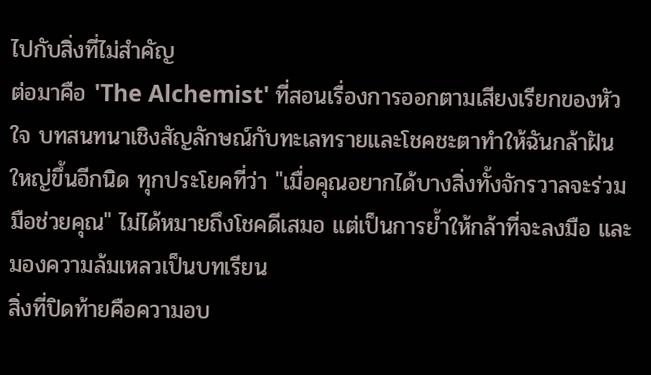ไปกับสิ่งที่ไม่สำคัญ
ต่อมาคือ 'The Alchemist' ที่สอนเรื่องการออกตามเสียงเรียกของหัวใจ บทสนทนาเชิงสัญลักษณ์กับทะเลทรายและโชคชะตาทำให้ฉันกล้าฝันใหญ่ขึ้นอีกนิด ทุกประโยคที่ว่า "เมื่อคุณอยากได้บางสิ่งทั้งจักรวาลจะร่วมมือช่วยคุณ" ไม่ได้หมายถึงโชคดีเสมอ แต่เป็นการย้ำให้กล้าที่จะลงมือ และมองความล้มเหลวเป็นบทเรียน
สิ่งที่ปิดท้ายคือความอบ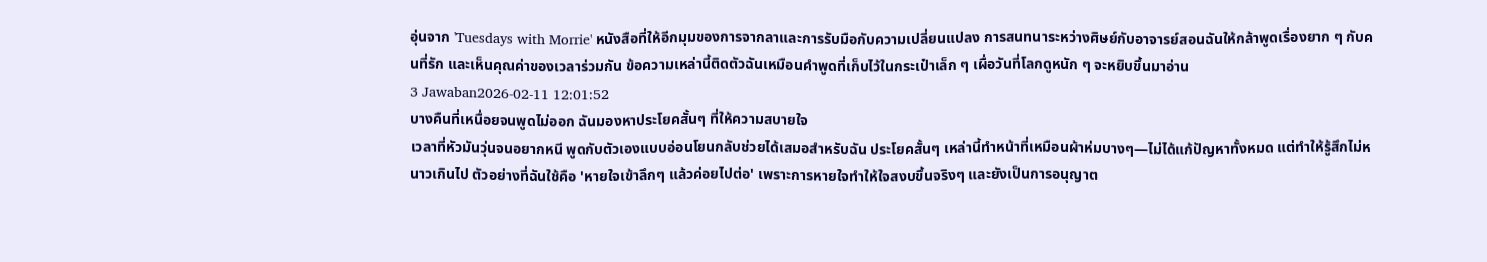อุ่นจาก 'Tuesdays with Morrie' หนังสือที่ให้อีกมุมของการจากลาและการรับมือกับความเปลี่ยนแปลง การสนทนาระหว่างศิษย์กับอาจารย์สอนฉันให้กล้าพูดเรื่องยาก ๆ กับคนที่รัก และเห็นคุณค่าของเวลาร่วมกัน ข้อความเหล่านี้ติดตัวฉันเหมือนคำพูดที่เก็บไว้ในกระเป๋าเล็ก ๆ เผื่อวันที่โลกดูหนัก ๆ จะหยิบขึ้นมาอ่าน
3 Jawaban2026-02-11 12:01:52
บางคืนที่เหนื่อยจนพูดไม่ออก ฉันมองหาประโยคสั้นๆ ที่ให้ความสบายใจ
เวลาที่หัวมันวุ่นจนอยากหนี พูดกับตัวเองแบบอ่อนโยนกลับช่วยได้เสมอสำหรับฉัน ประโยคสั้นๆ เหล่านี้ทำหน้าที่เหมือนผ้าห่มบางๆ—ไม่ได้แก้ปัญหาทั้งหมด แต่ทำให้รู้สึกไม่หนาวเกินไป ตัวอย่างที่ฉันใช้คือ 'หายใจเข้าลึกๆ แล้วค่อยไปต่อ' เพราะการหายใจทำให้ใจสงบขึ้นจริงๆ และยังเป็นการอนุญาต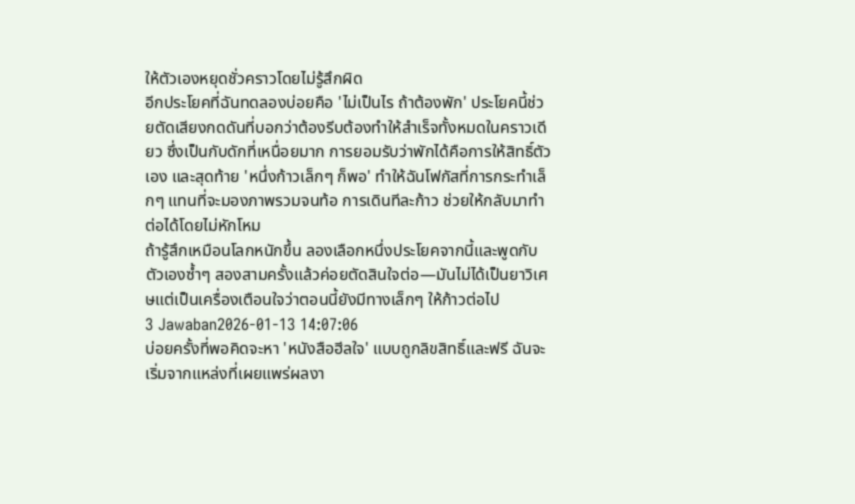ให้ตัวเองหยุดชั่วคราวโดยไม่รู้สึกผิด
อีกประโยคที่ฉันทดลองบ่อยคือ 'ไม่เป็นไร ถ้าต้องพัก' ประโยคนี้ช่วยตัดเสียงกดดันที่บอกว่าต้องรีบต้องทำให้สำเร็จทั้งหมดในคราวเดียว ซึ่งเป็นกับดักที่เหนื่อยมาก การยอมรับว่าพักได้คือการให้สิทธิ์ตัวเอง และสุดท้าย 'หนึ่งก้าวเล็กๆ ก็พอ' ทำให้ฉันโฟกัสที่การกระทำเล็กๆ แทนที่จะมองภาพรวมจนท้อ การเดินทีละก้าว ช่วยให้กลับมาทำต่อได้โดยไม่หักโหม
ถ้ารู้สึกเหมือนโลกหนักขึ้น ลองเลือกหนึ่งประโยคจากนี้และพูดกับตัวเองซ้ำๆ สองสามครั้งแล้วค่อยตัดสินใจต่อ—มันไม่ได้เป็นยาวิเศษแต่เป็นเครื่องเตือนใจว่าตอนนี้ยังมีทางเล็กๆ ให้ก้าวต่อไป
3 Jawaban2026-01-13 14:07:06
บ่อยครั้งที่พอคิดจะหา 'หนังสือฮีลใจ' แบบถูกลิขสิทธิ์และฟรี ฉันจะเริ่มจากแหล่งที่เผยแพร่ผลงา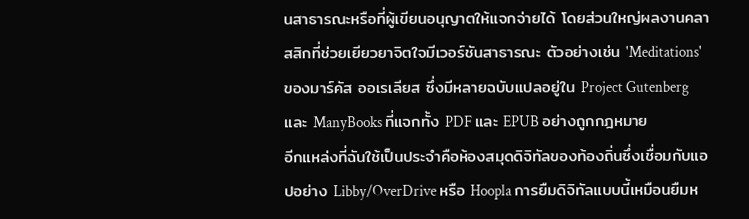นสาธารณะหรือที่ผู้เขียนอนุญาตให้แจกจ่ายได้ โดยส่วนใหญ่ผลงานคลาสสิกที่ช่วยเยียวยาจิตใจมีเวอร์ชันสาธารณะ ตัวอย่างเช่น 'Meditations' ของมาร์คัส ออเรเลียส ซึ่งมีหลายฉบับแปลอยู่ใน Project Gutenberg และ ManyBooks ที่แจกทั้ง PDF และ EPUB อย่างถูกกฎหมาย
อีกแหล่งที่ฉันใช้เป็นประจำคือห้องสมุดดิจิทัลของท้องถิ่นซึ่งเชื่อมกับแอปอย่าง Libby/OverDrive หรือ Hoopla การยืมดิจิทัลแบบนี้เหมือนยืมห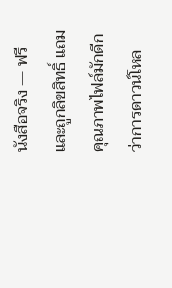นังสือจริง — ฟรีและถูกลิขสิทธิ์ แถมคุณภาพไฟล์มักดีกว่าการดาวน์โหล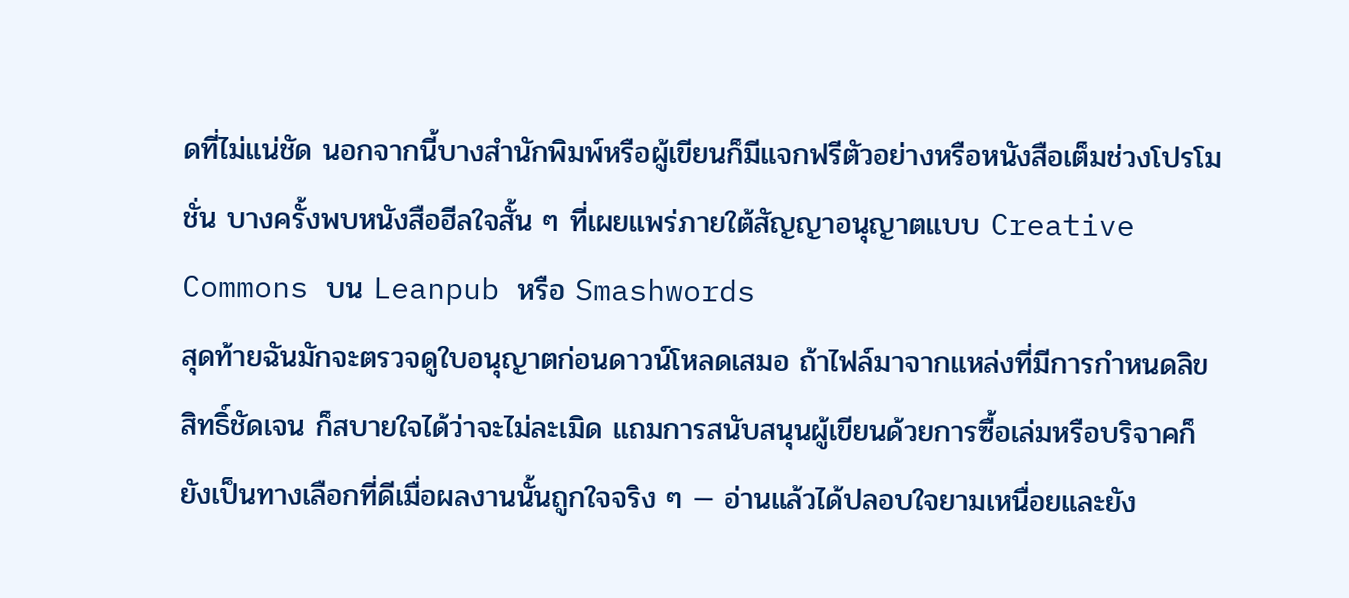ดที่ไม่แน่ชัด นอกจากนี้บางสำนักพิมพ์หรือผู้เขียนก็มีแจกฟรีตัวอย่างหรือหนังสือเต็มช่วงโปรโมชั่น บางครั้งพบหนังสือฮีลใจสั้น ๆ ที่เผยแพร่ภายใต้สัญญาอนุญาตแบบ Creative Commons บน Leanpub หรือ Smashwords
สุดท้ายฉันมักจะตรวจดูใบอนุญาตก่อนดาวน์โหลดเสมอ ถ้าไฟล์มาจากแหล่งที่มีการกำหนดลิขสิทธิ์ชัดเจน ก็สบายใจได้ว่าจะไม่ละเมิด แถมการสนับสนุนผู้เขียนด้วยการซื้อเล่มหรือบริจาคก็ยังเป็นทางเลือกที่ดีเมื่อผลงานนั้นถูกใจจริง ๆ — อ่านแล้วได้ปลอบใจยามเหนื่อยและยัง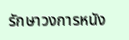รักษาวงการหนัง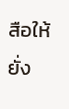สือให้ยั่ง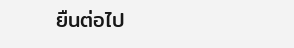ยืนต่อไป